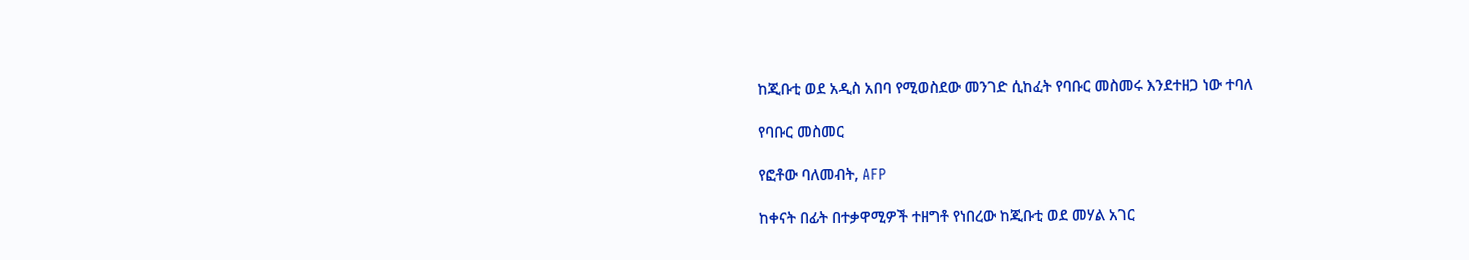ከጂቡቲ ወደ አዲስ አበባ የሚወስደው መንገድ ሲከፈት የባቡር መስመሩ እንደተዘጋ ነው ተባለ

የባቡር መስመር

የፎቶው ባለመብት, AFP

ከቀናት በፊት በተቃዋሚዎች ተዘግቶ የነበረው ከጂቡቲ ወደ መሃል አገር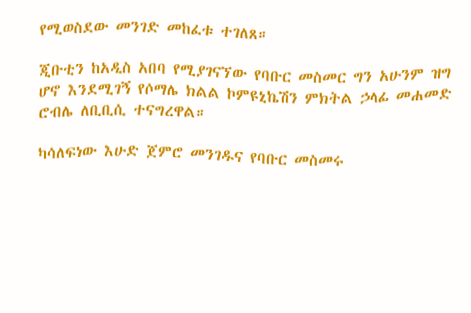የሚወስደው መንገድ መከፈቱ ተገለጸ።

ጂቡቲን ከአዲስ አበባ የሚያገናኘው የባቡር መስመር ግን አሁንም ዝግ ሆኖ እንደሚገኝ የሶማሌ ክልል ኮምዩኒኬሽን ምክትል ኃላፊ መሐመድ ሮብሌ ለቢቢሲ ተናግረዋል።

ካሳለፍነው እሁድ ጀምሮ መንገዱና የባቡር መስመሩ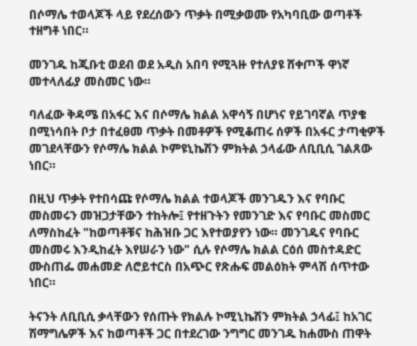በሶማሌ ተወላጆች ላይ የደረሰውን ጥቃት በሚቃወሙ የአካባቢው ወጣቶች ተዘግቶ ነበር።

መንገዱ ከጂቡቲ ወደብ ወደ አዲስ አበባ የሚጓዙ የተለያዩ ሸቀጦች ዋነኛ መተላለፊያ መስመር ነው።

ባለፈው ቅዳሜ በአፋር እና በሶማሌ ክልል አዋሳኝ በሆነና የይገባኛል ጥያቄ በሚነሳበት ቦታ በተፈፀመ ጥቃት በመቶዎች የሚቆጠሩ ሰዎች በአፋር ታጣቂዎች መገደላቸውን የሶማሌ ክልል ኮምዩኒኬሽን ምክትል ኃላፊው ለቢቢሲ ገልጸው ነበር።

በዚህ ጥቃት የተበሳጩ የሶማሌ ክልል ተወላጆች መንገዱን እና የባቡር መስመሩን መዝጋታቸውን ተከትሎ፤ የተዘጉትን የመንገድ እና የባቡር መስመር ለማስከፈት "ከወጣቶቹና ከሕዝቡ ጋር እየተወያየን ነው። መንገዱና የባቡር መስመሩ እንዲከፈት እየሠራን ነው" ሲሉ የሶማሌ ክልል ርዕሰ መስተዳድር ሙስጠፌ መሐመድ ለሮይተርስ በአጭር የጽሑፍ መልዕክት ምላሽ ሰጥተው ነበር።

ትናንት ለቢቢሲ ቃላቸውን የሰጡት የክልሉ ኮሚኒኬሽን ምክትል ኃላፊ፤ ከአገር ሽማግሌዎች እና ከወጣቶች ጋር በተደረገው ንግግር መንገዱ ከሐሙስ ጠዋት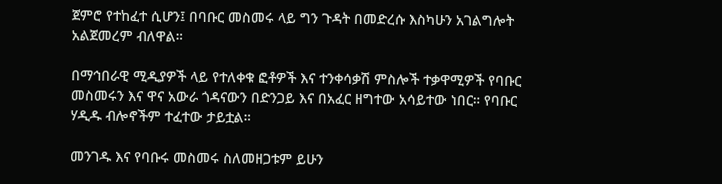ጀምሮ የተከፈተ ሲሆን፤ በባቡር መስመሩ ላይ ግን ጉዳት በመድረሱ እስካሁን አገልግሎት አልጀመረም ብለዋል።

በማኅበራዊ ሚዲያዎች ላይ የተለቀቁ ፎቶዎች እና ተንቀሳቃሽ ምስሎች ተቃዋሚዎች የባቡር መስመሩን እና ዋና አውራ ጎዳናውን በድንጋይ እና በአፈር ዘግተው አሳይተው ነበር። የባቡር ሃዲዱ ብሎኖችም ተፈተው ታይቷል።

መንገዱ እና የባቡሩ መስመሩ ስለመዘጋቱም ይሁን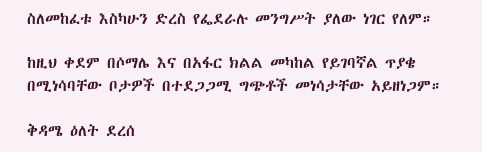ስለመከፈቱ እስካሁን ድረስ የፌደራሉ መንግሥት ያለው ነገር የለም።

ከዚህ ቀደም በሶማሌ እና በአፋር ክልል መካከል የይገባኛል ጥያቄ በሚነሳባቸው ቦታዎች በተደጋጋሚ ግጭቶች መነሳታቸው አይዘነጋም።

ቅዳሜ ዕለት ደረሰ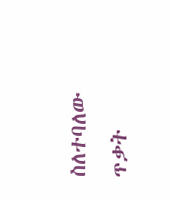ስለተባለው ጥቃት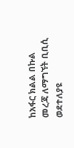ከአፋር ክልል በኩል መረጃ ለማግኘት ቢቢሲ ወደተለያዩ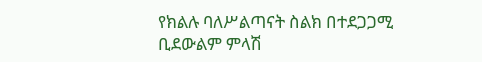የክልሉ ባለሥልጣናት ስልክ በተደጋጋሚ ቢደውልም ምላሽ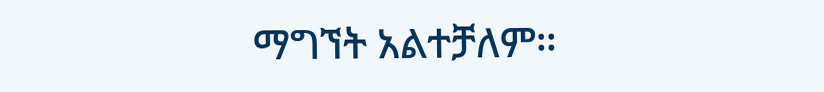ማግኘት አልተቻለም።